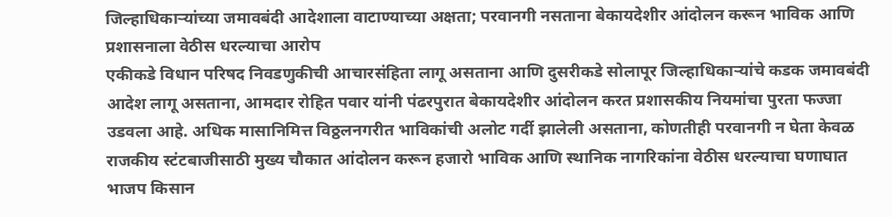जिल्हाधिकाऱ्यांच्या जमावबंदी आदेशाला वाटाण्याच्या अक्षता; परवानगी नसताना बेकायदेशीर आंदोलन करून भाविक आणि प्रशासनाला वेठीस धरल्याचा आरोप
एकीकडे विधान परिषद निवडणुकीची आचारसंहिता लागू असताना आणि दुसरीकडे सोलापूर जिल्हाधिकाऱ्यांचे कडक जमावबंदी आदेश लागू असताना, आमदार रोहित पवार यांनी पंढरपुरात बेकायदेशीर आंदोलन करत प्रशासकीय नियमांचा पुरता फज्जा उडवला आहे. अधिक मासानिमित्त विठ्ठलनगरीत भाविकांची अलोट गर्दी झालेली असताना, कोणतीही परवानगी न घेता केवळ राजकीय स्टंटबाजीसाठी मुख्य चौकात आंदोलन करून हजारो भाविक आणि स्थानिक नागरिकांना वेठीस धरल्याचा घणाघात भाजप किसान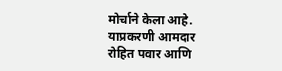मोर्चाने केला आहे. याप्रकरणी आमदार रोहित पवार आणि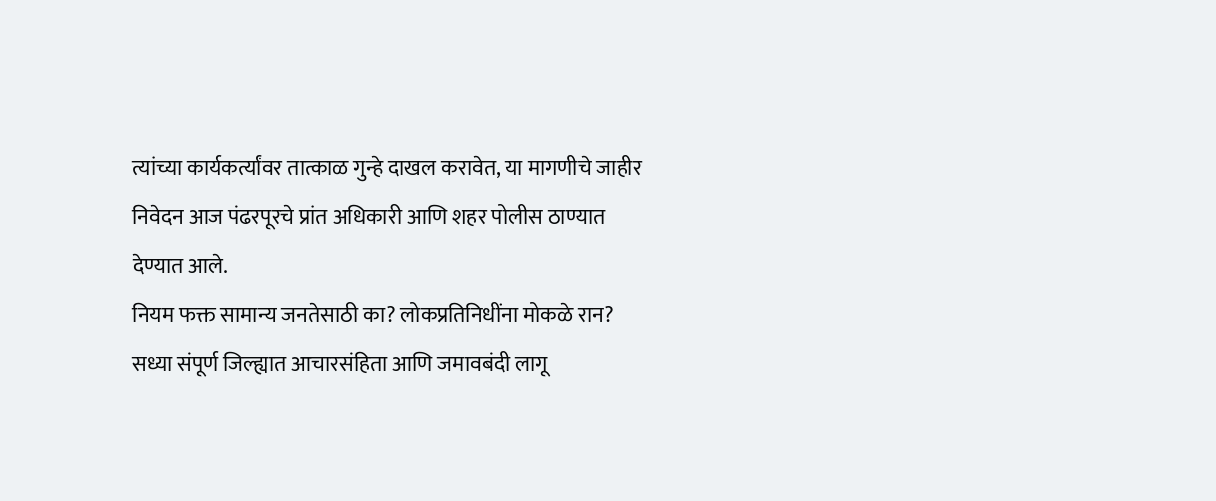त्यांच्या कार्यकर्त्यांवर तात्काळ गुन्हे दाखल करावेत, या मागणीचे जाहीर निवेदन आज पंढरपूरचे प्रांत अधिकारी आणि शहर पोलीस ठाण्यात देण्यात आले.
नियम फक्त सामान्य जनतेसाठी का? लोकप्रतिनिधींना मोकळे रान?
सध्या संपूर्ण जिल्ह्यात आचारसंहिता आणि जमावबंदी लागू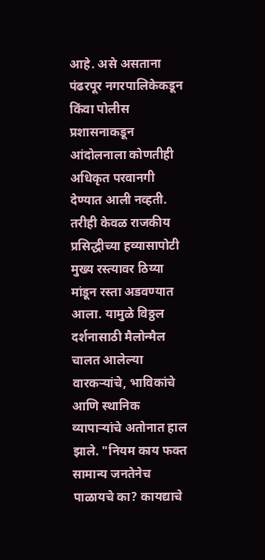आहे. असे असताना पंढरपूर नगरपालिकेकडून किंवा पोलीस प्रशासनाकडून आंदोलनाला कोणतीही अधिकृत परवानगी देण्यात आली नव्हती. तरीही केवळ राजकीय प्रसिद्धीच्या हव्यासापोटी मुख्य रस्त्यावर ठिय्या मांडून रस्ता अडवण्यात आला. यामुळे विठ्ठल दर्शनासाठी मैलोन्मैल चालत आलेल्या वारकऱ्यांचे, भाविकांचे आणि स्थानिक व्यापाऱ्यांचे अतोनात हाल झाले. "नियम काय फक्त सामान्य जनतेनेच पाळायचे का? कायद्याचे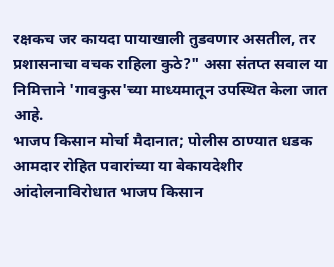रक्षकच जर कायदा पायाखाली तुडवणार असतील, तर प्रशासनाचा वचक राहिला कुठे?" असा संतप्त सवाल या निमित्ताने 'गावकुस'च्या माध्यमातून उपस्थित केला जात आहे.
भाजप किसान मोर्चा मैदानात; पोलीस ठाण्यात धडक
आमदार रोहित पवारांच्या या बेकायदेशीर आंदोलनाविरोधात भाजप किसान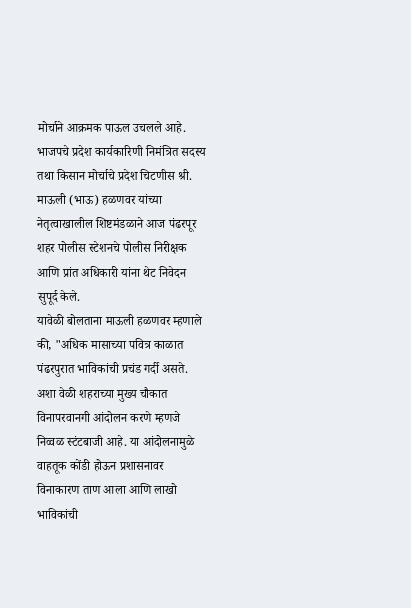मोर्चाने आक्रमक पाऊल उचलले आहे. भाजपचे प्रदेश कार्यकारिणी निमंत्रित सदस्य तथा किसान मोर्चाचे प्रदेश चिटणीस श्री. माऊली (भाऊ) हळणवर यांच्या नेतृत्वाखालील शिष्टमंडळाने आज पंढरपूर शहर पोलीस स्टेशनचे पोलीस निरीक्षक आणि प्रांत अधिकारी यांना थेट निवेदन सुपूर्द केले.
यावेळी बोलताना माऊली हळणवर म्हणाले की, "अधिक मासाच्या पवित्र काळात पंढरपुरात भाविकांची प्रचंड गर्दी असते. अशा वेळी शहराच्या मुख्य चौकात विनापरवानगी आंदोलन करणे म्हणजे निव्वळ स्टंटबाजी आहे. या आंदोलनामुळे वाहतूक कोंडी होऊन प्रशासनावर विनाकारण ताण आला आणि लाखो भाविकांची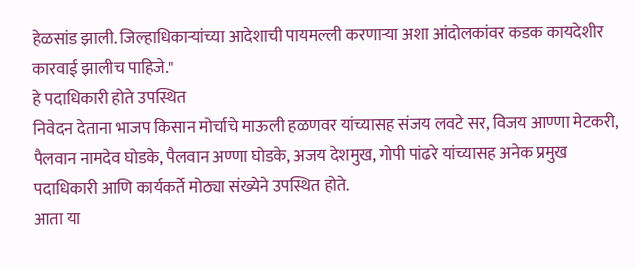हेळसांड झाली. जिल्हाधिकाऱ्यांच्या आदेशाची पायमल्ली करणाऱ्या अशा आंदोलकांवर कडक कायदेशीर कारवाई झालीच पाहिजे."
हे पदाधिकारी होते उपस्थित
निवेदन देताना भाजप किसान मोर्चाचे माऊली हळणवर यांच्यासह संजय लवटे सर, विजय आण्णा मेटकरी, पैलवान नामदेव घोडके, पैलवान अण्णा घोडके, अजय देशमुख, गोपी पांढरे यांच्यासह अनेक प्रमुख पदाधिकारी आणि कार्यकर्ते मोठ्या संख्येने उपस्थित होते.
आता या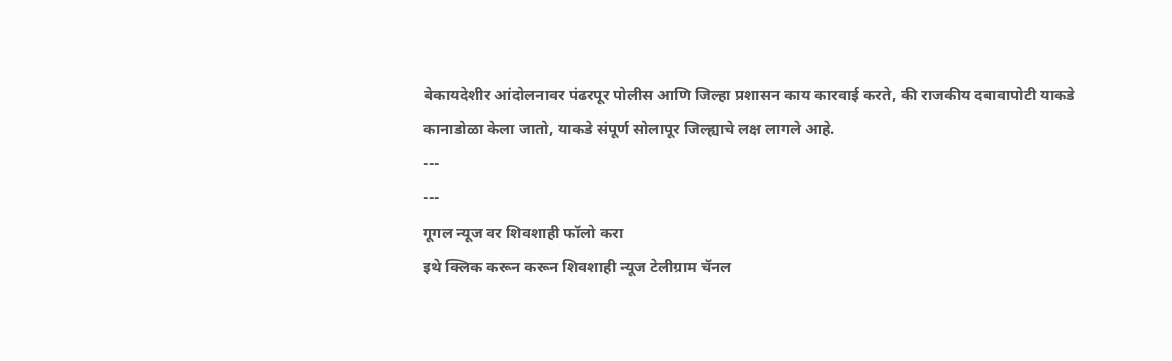बेकायदेशीर आंदोलनावर पंढरपूर पोलीस आणि जिल्हा प्रशासन काय कारवाई करते, की राजकीय दबावापोटी याकडे कानाडोळा केला जातो, याकडे संपूर्ण सोलापूर जिल्ह्याचे लक्ष लागले आहे.
---
---
गूगल न्यूज वर शिवशाही फॉलो करा
इथे क्लिक करून करून शिवशाही न्यूज टेलीग्राम चॅनल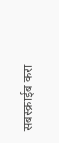सबस्क्राईब करा